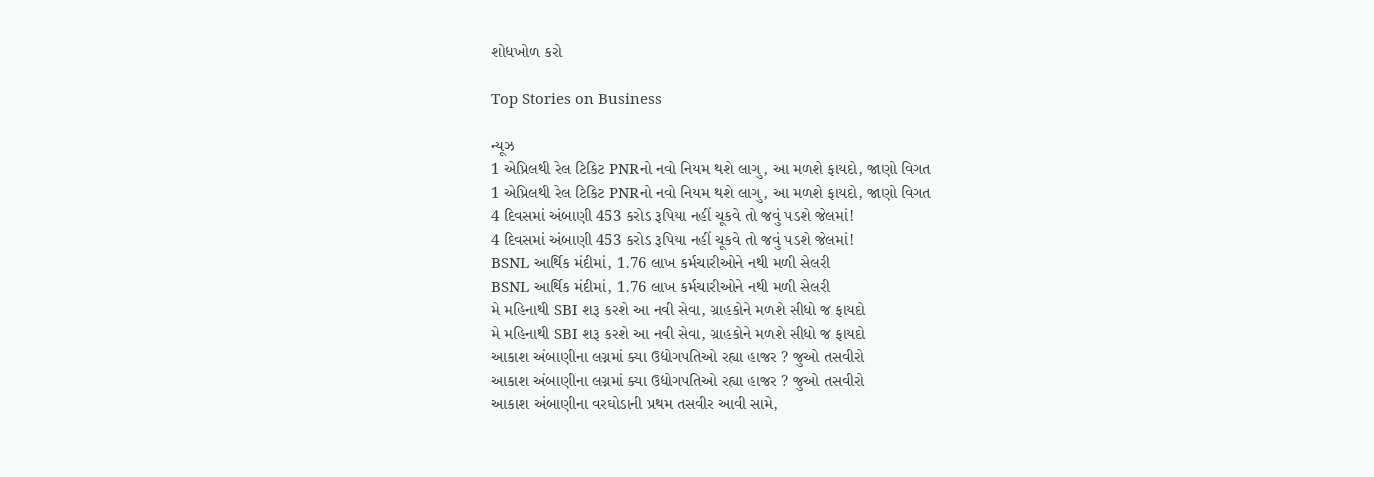શોધખોળ કરો

Top Stories on Business

ન્યૂઝ
1 એપ્રિલથી રેલ ટિકિટ PNRનો નવો નિયમ થશે લાગુ, આ મળશે ફાયદો, જાણો વિગત
1 એપ્રિલથી રેલ ટિકિટ PNRનો નવો નિયમ થશે લાગુ, આ મળશે ફાયદો, જાણો વિગત
4 દિવસમાં અંબાણી 453 કરોડ રૂપિયા નહીં ચૂકવે તો જવું પડશે જેલમાં!
4 દિવસમાં અંબાણી 453 કરોડ રૂપિયા નહીં ચૂકવે તો જવું પડશે જેલમાં!
BSNL આર્થિક મંદીમાં, 1.76 લાખ કર્મચારીઓને નથી મળી સેલરી
BSNL આર્થિક મંદીમાં, 1.76 લાખ કર્મચારીઓને નથી મળી સેલરી
મે મહિનાથી SBI શરૂ કરશે આ નવી સેવા, ગ્રાહકોને મળશે સીધો જ ફાયદો
મે મહિનાથી SBI શરૂ કરશે આ નવી સેવા, ગ્રાહકોને મળશે સીધો જ ફાયદો
આકાશ અંબાણીના લગ્નમાં ક્યા ઉદ્યોગપતિઓ રહ્યા હાજર ? જુઓ તસવીરો
આકાશ અંબાણીના લગ્નમાં ક્યા ઉદ્યોગપતિઓ રહ્યા હાજર ? જુઓ તસવીરો
આકાશ અંબાણીના વરઘોડાની પ્રથમ તસવીર આવી સામે,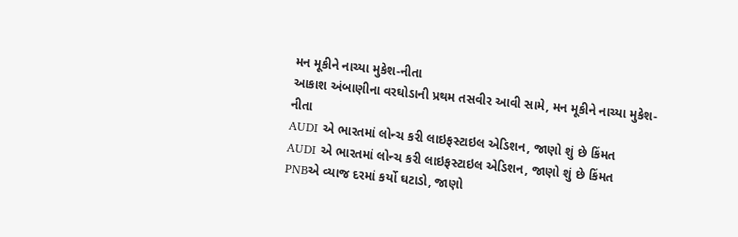મન મૂકીને નાચ્યા મુકેશ-નીતા
આકાશ અંબાણીના વરઘોડાની પ્રથમ તસવીર આવી સામે, મન મૂકીને નાચ્યા મુકેશ-નીતા
AUDI એ ભારતમાં લોન્ચ કરી લાઇફસ્ટાઇલ એડિશન, જાણો શું છે કિંમત
AUDI એ ભારતમાં લોન્ચ કરી લાઇફસ્ટાઇલ એડિશન, જાણો શું છે કિંમત
PNBએ વ્યાજ દરમાં કર્યો ઘટાડો, જાણો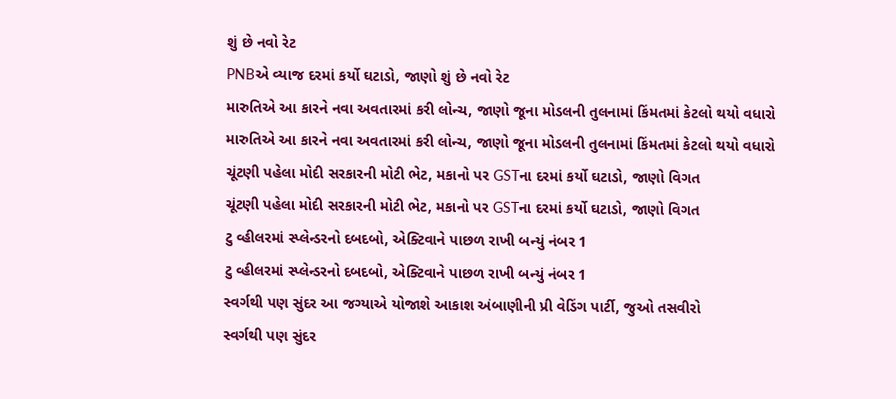શું છે નવો રેટ
PNBએ વ્યાજ દરમાં કર્યો ઘટાડો, જાણો શું છે નવો રેટ
મારુતિએ આ કારને નવા અવતારમાં કરી લોન્ચ, જાણો જૂના મોડલની તુલનામાં કિંમતમાં કેટલો થયો વધારો
મારુતિએ આ કારને નવા અવતારમાં કરી લોન્ચ, જાણો જૂના મોડલની તુલનામાં કિંમતમાં કેટલો થયો વધારો
ચૂંટણી પહેલા મોદી સરકારની મોટી ભેટ, મકાનો પર GSTના દરમાં કર્યો ઘટાડો, જાણો વિગત
ચૂંટણી પહેલા મોદી સરકારની મોટી ભેટ, મકાનો પર GSTના દરમાં કર્યો ઘટાડો, જાણો વિગત
ટુ વ્હીલરમાં સ્પ્લેન્ડરનો દબદબો, એક્ટિવાને પાછળ રાખી બન્યું નંબર 1
ટુ વ્હીલરમાં સ્પ્લેન્ડરનો દબદબો, એક્ટિવાને પાછળ રાખી બન્યું નંબર 1
સ્વર્ગથી પણ સુંદર આ જગ્યાએ યોજાશે આકાશ અંબાણીની પ્રી વેડિંગ પાર્ટી, જુઓ તસવીરો
સ્વર્ગથી પણ સુંદર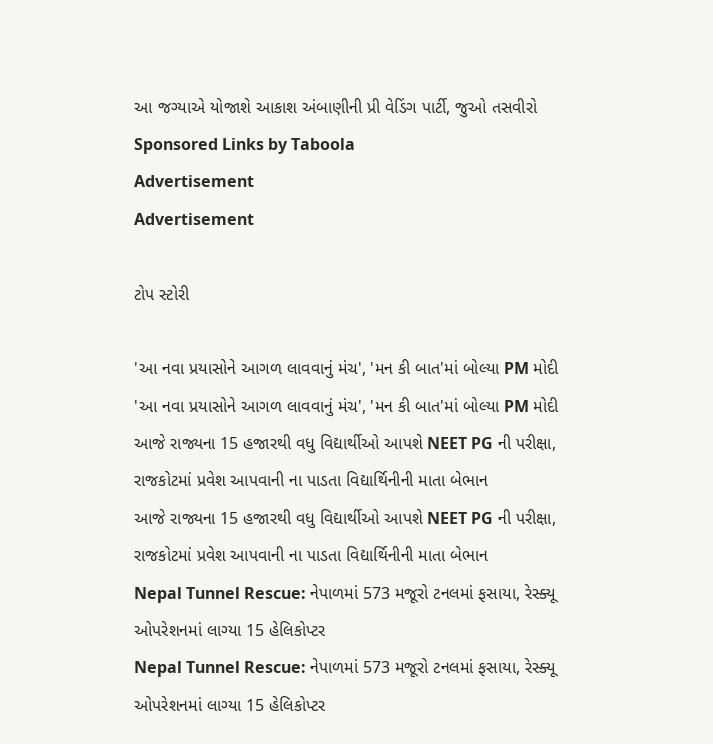આ જગ્યાએ યોજાશે આકાશ અંબાણીની પ્રી વેડિંગ પાર્ટી, જુઓ તસવીરો
Sponsored Links by Taboola
Advertisement
Advertisement

ટોપ સ્ટોરી

'આ નવા પ્રયાસોને આગળ લાવવાનું મંચ', 'મન કી બાત'માં બોલ્યા PM મોદી
'આ નવા પ્રયાસોને આગળ લાવવાનું મંચ', 'મન કી બાત'માં બોલ્યા PM મોદી
આજે રાજ્યના 15 હજારથી વધુ વિદ્યાર્થીઓ આપશે NEET PG ની પરીક્ષા, રાજકોટમાં પ્રવેશ આપવાની ના પાડતા વિદ્યાર્થિનીની માતા બેભાન
આજે રાજ્યના 15 હજારથી વધુ વિદ્યાર્થીઓ આપશે NEET PG ની પરીક્ષા, રાજકોટમાં પ્રવેશ આપવાની ના પાડતા વિદ્યાર્થિનીની માતા બેભાન
Nepal Tunnel Rescue: નેપાળમાં 573 મજૂરો ટનલમાં ફસાયા, રેસ્ક્યૂ ઓપરેશનમાં લાગ્યા 15 હેલિકોપ્ટર
Nepal Tunnel Rescue: નેપાળમાં 573 મજૂરો ટનલમાં ફસાયા, રેસ્ક્યૂ ઓપરેશનમાં લાગ્યા 15 હેલિકોપ્ટર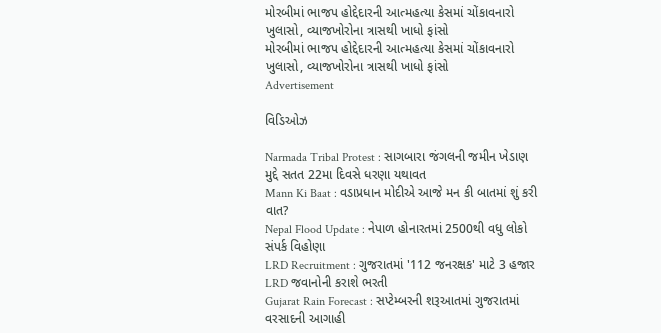મોરબીમાં ભાજપ હોદ્દેદારની આત્મહત્યા કેસમાં ચોંકાવનારો ખુલાસો, વ્યાજખોરોના ત્રાસથી ખાધો ફાંસો
મોરબીમાં ભાજપ હોદ્દેદારની આત્મહત્યા કેસમાં ચોંકાવનારો ખુલાસો, વ્યાજખોરોના ત્રાસથી ખાધો ફાંસો
Advertisement

વિડિઓઝ

Narmada Tribal Protest : સાગબારા જંગલની જમીન ખેડાણ મુદ્દે સતત 22મા દિવસે ધરણા યથાવત
Mann Ki Baat : વડાપ્રધાન મોદીએ આજે મન કી બાતમાં શું કરી વાત?
Nepal Flood Update : નેપાળ હોનારતમાં 2500થી વધુ લોકો સંપર્ક વિહોણા
LRD Recruitment : ગુજરાતમાં '112 જનરક્ષક' માટે 3 હજાર LRD જવાનોની કરાશે ભરતી
Gujarat Rain Forecast : સપ્ટેમ્બરની શરૂઆતમાં ગુજરાતમાં વરસાદની આગાહી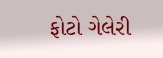ફોટો ગેલેરી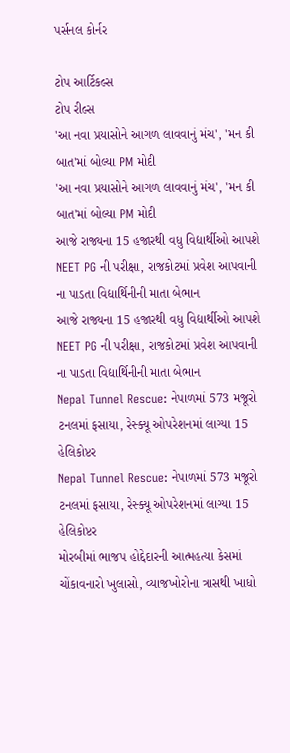પર્સનલ કોર્નર

ટોપ આર્ટિકલ્સ
ટોપ રીલ્સ
'આ નવા પ્રયાસોને આગળ લાવવાનું મંચ', 'મન કી બાત'માં બોલ્યા PM મોદી
'આ નવા પ્રયાસોને આગળ લાવવાનું મંચ', 'મન કી બાત'માં બોલ્યા PM મોદી
આજે રાજ્યના 15 હજારથી વધુ વિદ્યાર્થીઓ આપશે NEET PG ની પરીક્ષા, રાજકોટમાં પ્રવેશ આપવાની ના પાડતા વિદ્યાર્થિનીની માતા બેભાન
આજે રાજ્યના 15 હજારથી વધુ વિદ્યાર્થીઓ આપશે NEET PG ની પરીક્ષા, રાજકોટમાં પ્રવેશ આપવાની ના પાડતા વિદ્યાર્થિનીની માતા બેભાન
Nepal Tunnel Rescue: નેપાળમાં 573 મજૂરો ટનલમાં ફસાયા, રેસ્ક્યૂ ઓપરેશનમાં લાગ્યા 15 હેલિકોપ્ટર
Nepal Tunnel Rescue: નેપાળમાં 573 મજૂરો ટનલમાં ફસાયા, રેસ્ક્યૂ ઓપરેશનમાં લાગ્યા 15 હેલિકોપ્ટર
મોરબીમાં ભાજપ હોદ્દેદારની આત્મહત્યા કેસમાં ચોંકાવનારો ખુલાસો, વ્યાજખોરોના ત્રાસથી ખાધો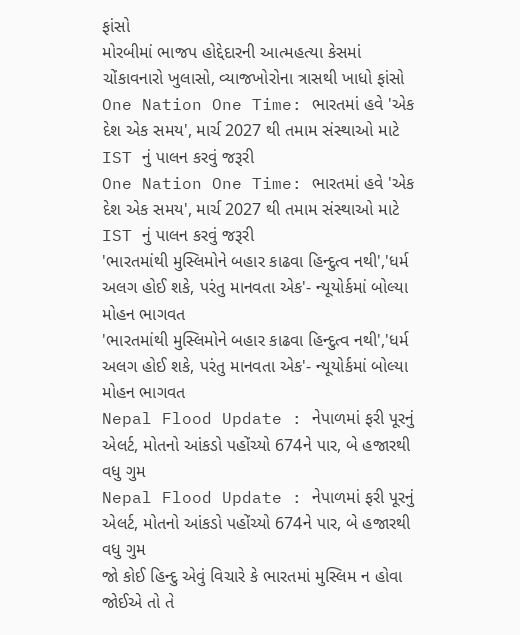ફાંસો
મોરબીમાં ભાજપ હોદ્દેદારની આત્મહત્યા કેસમાં ચોંકાવનારો ખુલાસો, વ્યાજખોરોના ત્રાસથી ખાધો ફાંસો
One Nation One Time: ભારતમાં હવે 'એક દેશ એક સમય', માર્ચ 2027 થી તમામ સંસ્થાઓ માટે IST નું પાલન કરવું જરૂરી
One Nation One Time: ભારતમાં હવે 'એક દેશ એક સમય', માર્ચ 2027 થી તમામ સંસ્થાઓ માટે IST નું પાલન કરવું જરૂરી
'ભારતમાંથી મુસ્લિમોને બહાર કાઢવા હિન્દુત્વ નથી','ધર્મ અલગ હોઈ શકે, પરંતુ માનવતા એક'- ન્યૂયોર્કમાં બોલ્યા મોહન ભાગવત
'ભારતમાંથી મુસ્લિમોને બહાર કાઢવા હિન્દુત્વ નથી','ધર્મ અલગ હોઈ શકે, પરંતુ માનવતા એક'- ન્યૂયોર્કમાં બોલ્યા મોહન ભાગવત
Nepal Flood Update : નેપાળમાં ફરી પૂરનું એલર્ટ, મોતનો આંકડો પહોંચ્યો 674ને પાર, બે હજારથી વધુ ગુમ
Nepal Flood Update : નેપાળમાં ફરી પૂરનું એલર્ટ, મોતનો આંકડો પહોંચ્યો 674ને પાર, બે હજારથી વધુ ગુમ
જો કોઈ હિન્દુ એવું વિચારે કે ભારતમાં મુસ્લિમ ન હોવા જોઈએ તો તે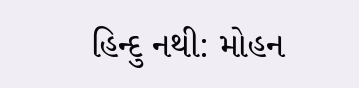હિન્દુ નથી: મોહન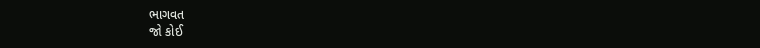ભાગવત
જો કોઈ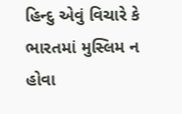હિન્દુ એવું વિચારે કે ભારતમાં મુસ્લિમ ન હોવા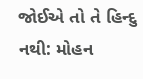જોઈએ તો તે હિન્દુ નથી: મોહન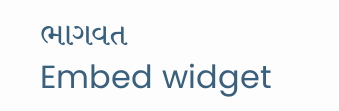ભાગવત
Embed widget